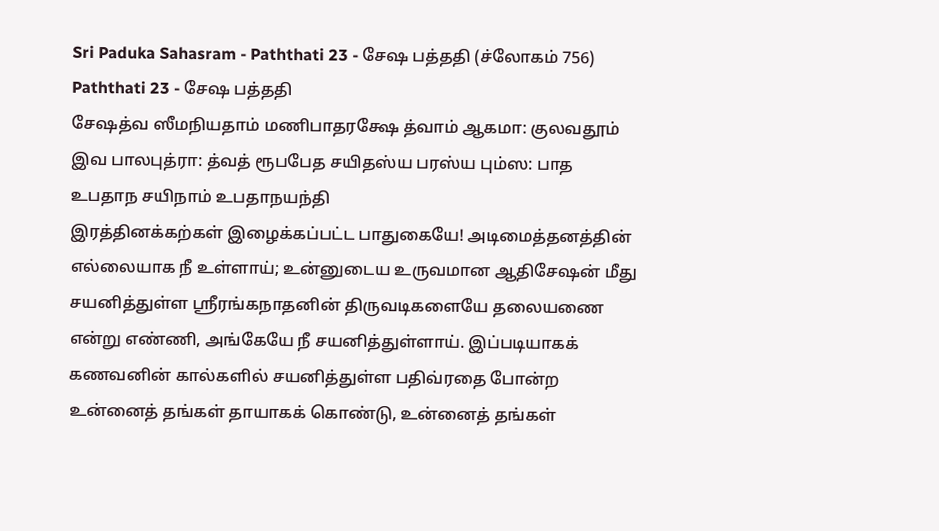Sri Paduka Sahasram - Paththati 23 - சேஷ பத்ததி (ச்லோகம் 756)
Paththati 23 - சேஷ பத்ததி
சேஷத்வ ஸீமநியதாம் மணிபாதரக்ஷே த்வாம் ஆகமா: குலவதூம் இவ பாலபுத்ரா: த்வத் ரூபபேத சயிதஸ்ய பரஸ்ய பும்ஸ: பாத உபதாந சயிநாம் உபதாநயந்தி
இரத்தினக்கற்கள் இழைக்கப்பட்ட பாதுகையே! அடிமைத்தனத்தின் எல்லையாக நீ உள்ளாய்; உன்னுடைய உருவமான ஆதிசேஷன் மீது சயனித்துள்ள ஸ்ரீரங்கநாதனின் திருவடிகளையே தலையணை என்று எண்ணி, அங்கேயே நீ சயனித்துள்ளாய். இப்படியாகக் கணவனின் கால்களில் சயனித்துள்ள பதிவ்ரதை போன்ற உன்னைத் தங்கள் தாயாகக் கொண்டு, உன்னைத் தங்கள்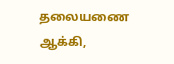தலையணை ஆக்கி,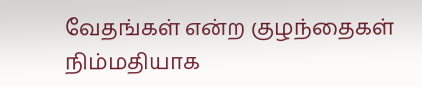வேதங்கள் என்ற குழந்தைகள் நிம்மதியாக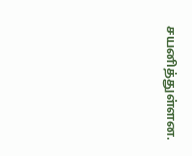சயனித்துள்ளன.